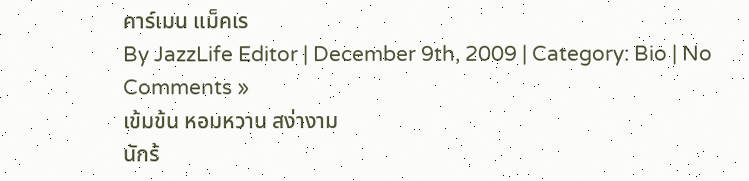คาร์เมน แม็คเร
By JazzLife Editor | December 9th, 2009 | Category: Bio | No Comments »
เข้มข้น หอมหวาน สง่างาม
นักร้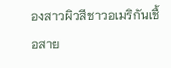องสาวผิวสีชาวอเมริกันเชื้อสาย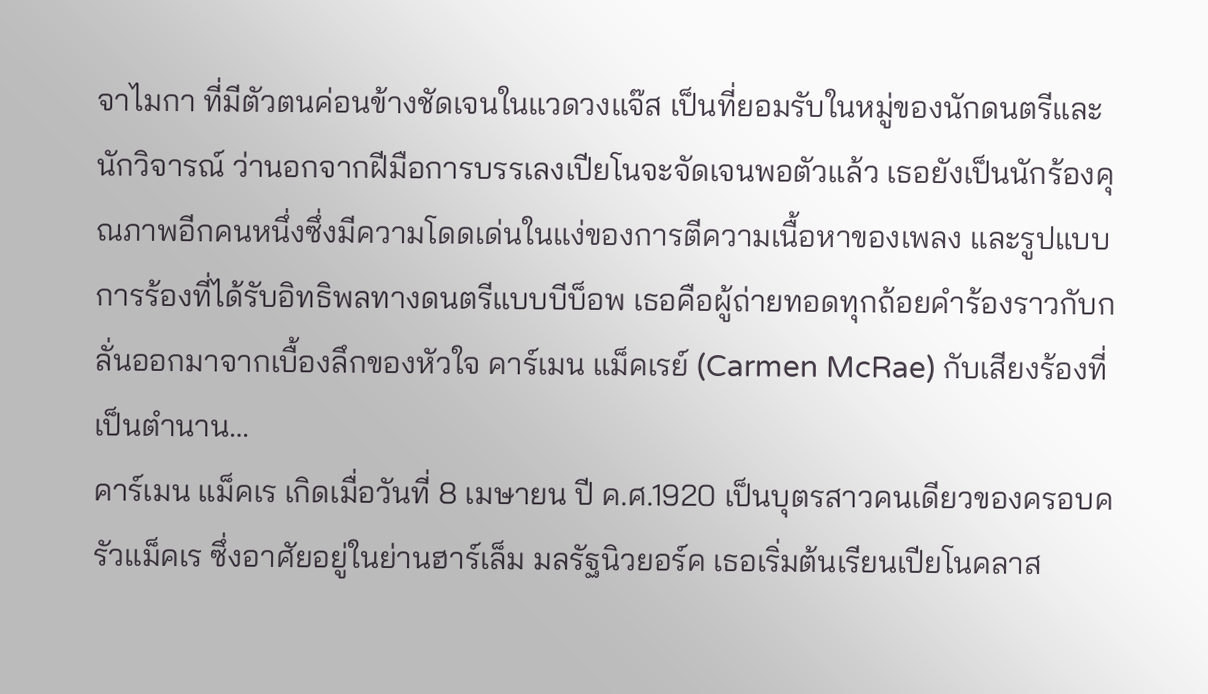จาไมกา ที่มีตัวตนค่อนข้างชัดเจนในแวดวงแจ๊ส เป็นที่ยอมรับในหมู่ของนักดนตรีและนักวิจารณ์ ว่านอกจากฝีมือการบรรเลงเปียโนจะจัดเจนพอตัวแล้ว เธอยังเป็นนักร้องคุณภาพอีกคนหนึ่งซึ่งมีความโดดเด่นในแง่ของการตีความเนื้อหาของเพลง และรูปแบบการร้องที่ได้รับอิทธิพลทางดนตรีแบบบีบ็อพ เธอคือผู้ถ่ายทอดทุกถ้อยคำร้องราวกับกลั่นออกมาจากเบื้องลึกของหัวใจ คาร์เมน แม็คเรย์ (Carmen McRae) กับเสียงร้องที่เป็นตำนาน…
คาร์เมน แม็คเร เกิดเมื่อวันที่ 8 เมษายน ปี ค.ศ.1920 เป็นบุตรสาวคนเดียวของครอบครัวแม็คเร ซึ่งอาศัยอยู่ในย่านฮาร์เล็ม มลรัฐนิวยอร์ค เธอเริ่มต้นเรียนเปียโนคลาส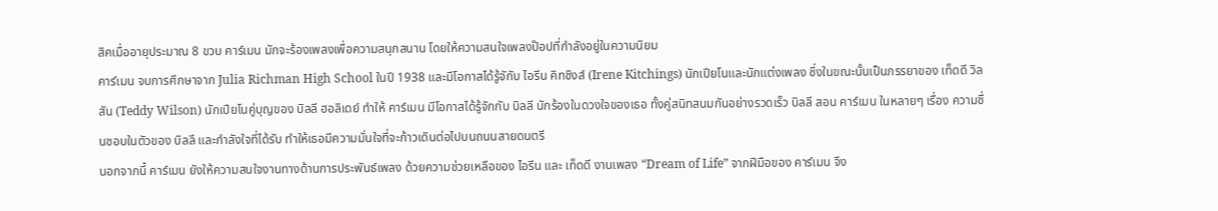สิคเมื่ออายุประมาณ 8 ขวบ คาร์เมน มักจะร้องเพลงเพื่อความสนุกสนาน โดยให้ความสนใจเพลงป๊อปที่กำลังอยู่ในความนิยม
คาร์เมน จบการศึกษาจาก Julia Richman High School ในปี 1938 และมีโอกาสได้รู้จักับ ไอรีน คิทชิงส์ (Irene Kitchings) นักเปียโนและนักแต่งเพลง ซึ่งในขณะนั้นเป็นภรรยาของ เท็ดดี วิลสัน (Teddy Wilson) นักเปียโนคู่บุญของ บิลลี ฮอลิเดย์ ทำให้ คาร์เมน มีโอกาสได้รู้จักกับ บิลลี นักร้องในดวงใจของเธอ ทั้งคู่สนิทสนมกันอย่างรวดเร็ว บิลลี สอน คาร์เมน ในหลายๆ เรื่อง ความชื่นชอบในตัวของ บิลลี และกำลังใจที่ได้รับ ทำให้เธอมีความมั่นใจที่จะก้าวเดินต่อไปบนถนนสายดนตรี
นอกจากนี้ คาร์เมน ยังให้ความสนใจงานทางด้านการประพันธ์เพลง ด้วยความช่วยเหลือของ ไอรีน และ เท็ดดี งานเพลง “Dream of Life” จากฝีมือของ คาร์เมน จึง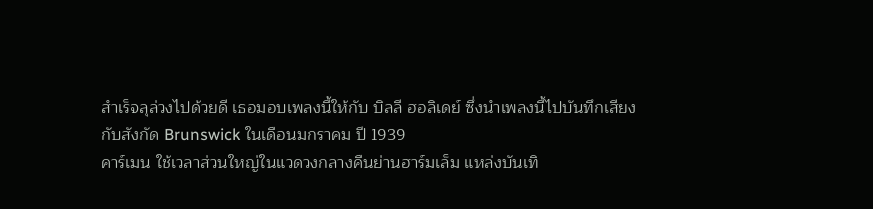สำเร็จลุล่วงไปด้วยดี เธอมอบเพลงนี้ให้กับ บิลลี ฮอลิเดย์ ซึ่งนำเพลงนี้ไปบันทึกเสียงกับสังกัด Brunswick ในเดือนมกราคม ปี 1939
คาร์เมน ใช้เวลาส่วนใหญ่ในแวดวงกลางคืนย่านฮาร์มเล็ม แหล่งบันเทิ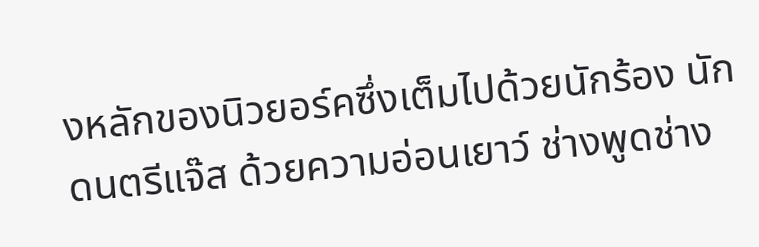งหลักของนิวยอร์คซึ่งเต็มไปด้วยนักร้อง นักดนตรีแจ๊ส ด้วยความอ่อนเยาว์ ช่างพูดช่าง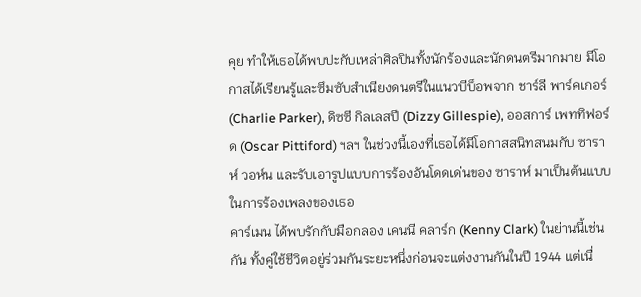คุย ทำให้เธอได้พบปะกับเหล่าศิลปินทั้งนักร้องและนักดนตรีมากมาย มีโอกาสได้เรียนรู้และซึมซับสำเนียงดนตรีในแนวบีบ็อพจาก ชาร์ลี พาร์คเกอร์ (Charlie Parker), ดิซซี กิลเลสปี (Dizzy Gillespie), ออสการ์ เพททิฟอร์ด (Oscar Pittiford) ฯลฯ ในช่วงนี้เองที่เธอได้มีโอกาสสนิทสนมกับ ซาราห์ วอห์น และรับเอารูปแบบการร้องอันโดดเด่นของ ซาราห์ มาเป็นต้นแบบในการร้องเพลงของเธอ
คาร์เมน ได้พบรักกับมือกลอง เคนนี คลาร์ก (Kenny Clark) ในย่านนี้เช่นกัน ทั้งคู่ใช้ชีวิตอยู่ร่วมกันระยะหนึ่งก่อนจะแต่งงานกันในปี 1944 แต่เนื่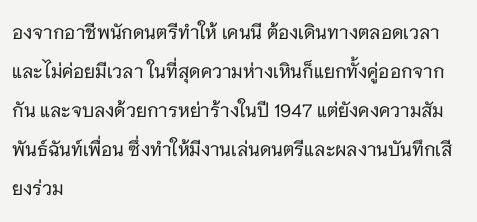องจากอาชีพนักดนตรีทำให้ เคนนี ต้องเดินทางตลอดเวลาและไม่ค่อยมีเวลา ในที่สุดความห่างเหินก็แยกทั้งคู่ออกจากกัน และจบลงด้วยการหย่าร้างในปี 1947 แต่ยังคงความสัมพันธ์ฉันท์เพื่อน ซึ่งทำให้มีงานเล่นดนตรีและผลงานบันทึกเสียงร่วม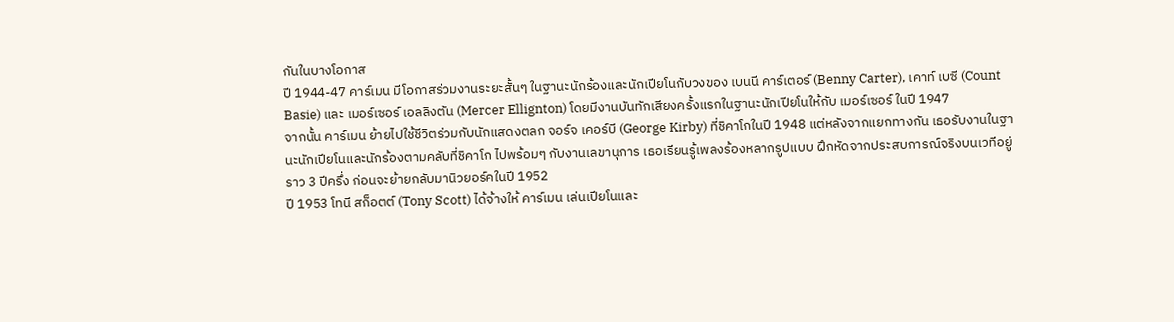กันในบางโอกาส
ปี 1944-47 คาร์เมน มีโอกาสร่วมงานระยะสั้นๆ ในฐานะนักร้องและนักเปียโนกับวงของ เบนนี คาร์เตอร์ (Benny Carter), เคาท์ เบซี (Count Basie) และ เมอร์เซอร์ เอลลิงตัน (Mercer Ellignton) โดยมีงานบันทักเสียงครั้งแรกในฐานะนักเปียโนให้กับ เมอร์เซอร์ ในปี 1947
จากนั้น คาร์เมน ย้ายไปใช้ชีวิตร่วมกับนักแสดงตลก จอร์จ เคอร์บี (George Kirby) ที่ชิคาโกในปี 1948 แต่หลังจากแยกทางกัน เธอรับงานในฐานะนักเปียโนและนักร้องตามคลับที่ชิคาโก ไปพร้อมๆ กับงานเลขานุการ เธอเรียนรู้เพลงร้องหลากรูปแบบ ฝึกหัดจากประสบการณ์จริงบนเวทีอยู่ราว 3 ปีครึ่ง ก่อนจะย้ายกลับมานิวยอร์คในปี 1952
ปี 1953 โทนี สก็อตต์ (Tony Scott) ได้จ้างให้ คาร์เมน เล่นเปียโนและ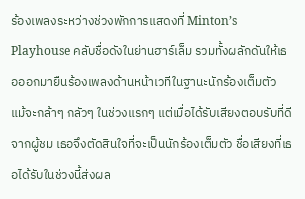ร้องเพลงระหว่างช่วงพักการแสดงที่ Minton’s Playhouse คลับชื่อดังในย่านฮาร์เล็ม รวมทั้งผลักดันให้เธอออกมายืนร้องเพลงด้านหน้าเวทีในฐานะนักร้องเต็มตัว แม้จะกล้าๆ กลัวๆ ในช่วงแรกๆ แต่เมื่อได้รับเสียงตอบรับที่ดีจากผู้ชม เธอจึงตัดสินใจที่จะเป็นนักร้องเต็มตัว ชื่อเสียงที่เธอได้รับในช่วงนี้ส่งผล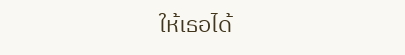ให้เธอได้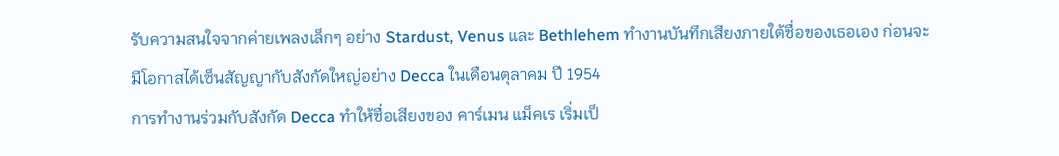รับความสนใจจากค่ายเพลงเล็กๆ อย่าง Stardust, Venus และ Bethlehem ทำงานบันทึกเสียงภายใต้ชื่อของเธอเอง ก่อนจะมีโอกาสได้เซ็นสัญญากับสังกัดใหญ่อย่าง Decca ในเดือนตุลาคม ปี 1954
การทำงานร่วมกับสังกัด Decca ทำให้ชื่อเสียงของ คาร์เมน แม็คเร เริ่มเป็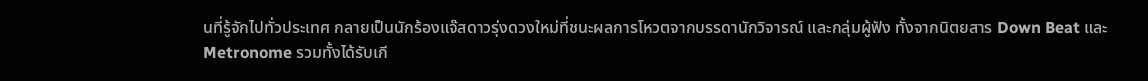นที่รู้จักไปทั่วประเทศ กลายเป็นนักร้องแจ๊สดาวรุ่งดวงใหม่ที่ชนะผลการโหวตจากบรรดานักวิจารณ์ และกลุ่มผู้ฟัง ทั้งจากนิตยสาร Down Beat และ Metronome รวมทั้งได้รับเกี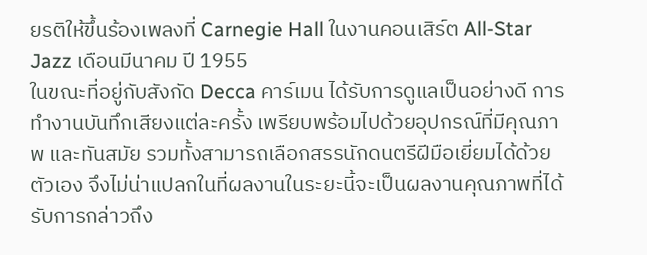ยรติให้ขึ้นร้องเพลงที่ Carnegie Hall ในงานคอนเสิร์ต All-Star Jazz เดือนมีนาคม ปี 1955
ในขณะที่อยู่กับสังกัด Decca คาร์เมน ได้รับการดูแลเป็นอย่างดี การทำงานบันทึกเสียงแต่ละครั้ง เพรียบพร้อมไปด้วยอุปกรณ์ที่มีคุณภาพ และทันสมัย รวมทั้งสามารถเลือกสรรนักดนตรีฝีมือเยี่ยมได้ด้วยตัวเอง จึงไม่น่าแปลกในที่ผลงานในระยะนี้จะเป็นผลงานคุณภาพที่ได้รับการกล่าวถึง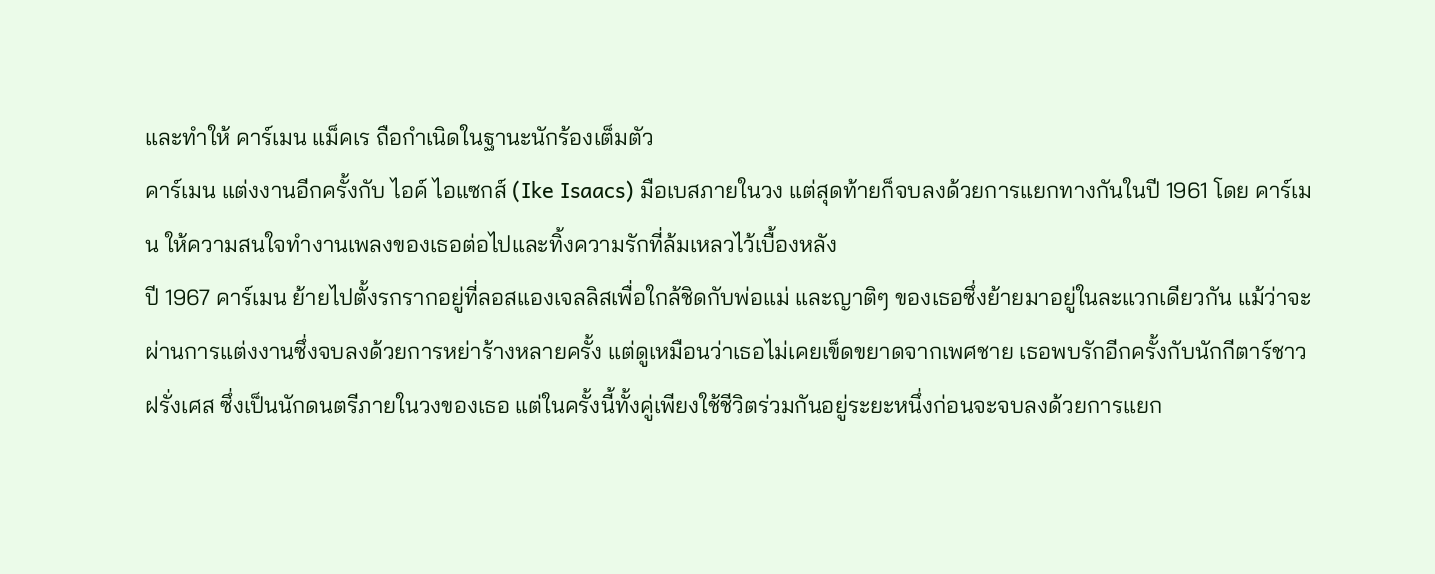และทำให้ คาร์เมน แม็คเร ถือกำเนิดในฐานะนักร้องเต็มตัว
คาร์เมน แต่งงานอีกครั้งกับ ไอค์ ไอแซกส์ (Ike Isaacs) มือเบสภายในวง แต่สุดท้ายก็จบลงด้วยการแยกทางกันในปี 1961 โดย คาร์เมน ให้ความสนใจทำงานเพลงของเธอต่อไปและทิ้งความรักที่ล้มเหลวไว้เบื้องหลัง
ปี 1967 คาร์เมน ย้ายไปตั้งรกรากอยู่ที่ลอสแองเจลลิสเพื่อใกล้ชิดกับพ่อแม่ และญาติๆ ของเธอซึ่งย้ายมาอยู่ในละแวกเดียวกัน แม้ว่าจะผ่านการแต่งงานซึ่งจบลงด้วยการหย่าร้างหลายครั้ง แต่ดูเหมือนว่าเธอไม่เคยเข็ดขยาดจากเพศชาย เธอพบรักอีกครั้งกับนักกีตาร์ชาวฝรั่งเศส ซึ่งเป็นนักดนตรีภายในวงของเธอ แต่ในครั้งนี้ทั้งคู่เพียงใช้ชีวิตร่วมกันอยู่ระยะหนึ่งก่อนจะจบลงด้วยการแยก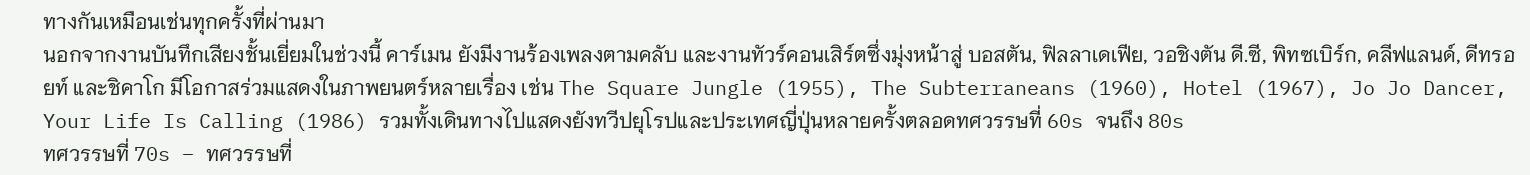ทางกันเหมือนเช่นทุกครั้งที่ผ่านมา
นอกจากงานบันทึกเสียงชั้นเยี่ยมในช่วงนี้ คาร์เมน ยังมีงานร้องเพลงตามคลับ และงานทัวร์คอนเสิร์ตซึ่งมุ่งหน้าสู่ บอสตัน, ฟิลลาเดเฟีย, วอชิงตัน ดี.ซี, พิทซเบิร์ก, คลีฟแลนด์, ดีทรอยท์ และชิคาโก มีโอกาสร่วมแสดงในภาพยนตร์หลายเรื่อง เช่น The Square Jungle (1955), The Subterraneans (1960), Hotel (1967), Jo Jo Dancer, Your Life Is Calling (1986) รวมทั้งเดินทางไปแสดงยังทวีปยุโรปและประเทศญี่ปุ่นหลายครั้งตลอดทศวรรษที่ 60s จนถึง 80s
ทศวรรษที่ 70s – ทศวรรษที่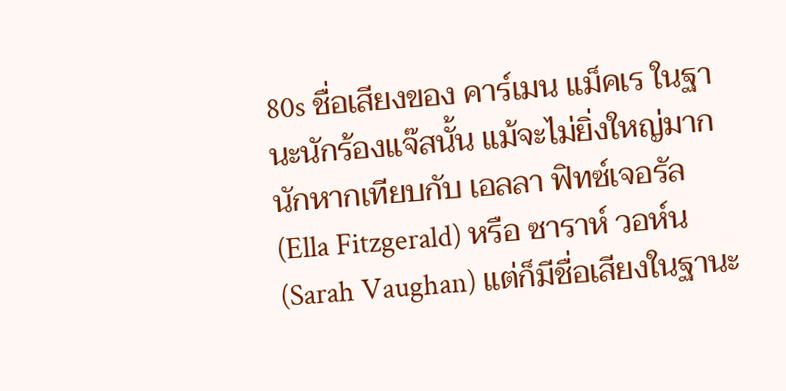80s ชื่อเสียงของ คาร์เมน แม็คเร ในฐานะนักร้องแจ๊สนั้น แม้จะไม่ยิ่งใหญ่มากนักหากเทียบกับ เอลลา ฟิทซ์เจอรัล (Ella Fitzgerald) หรือ ซาราห์ วอห์น (Sarah Vaughan) แต่ก็มีชื่อเสียงในฐานะ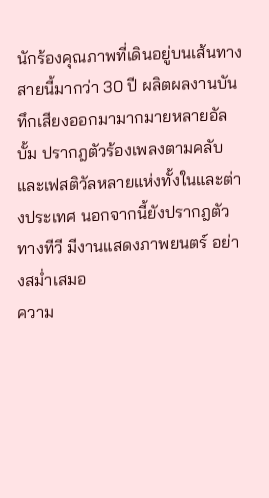นักร้องคุณภาพที่เดินอยู่บนเส้นทางสายนี้มากว่า 30 ปี ผลิตผลงานบันทึกเสียงออกมามากมายหลายอัลบั้ม ปรากฎตัวร้องเพลงตามคลับและเฟสติวัลหลายแห่งทั้งในและต่างประเทศ นอกจากนี้ยังปรากฎตัวทางทีวี มีงานแสดงภาพยนตร์ อย่างสม่ำเสมอ
ความ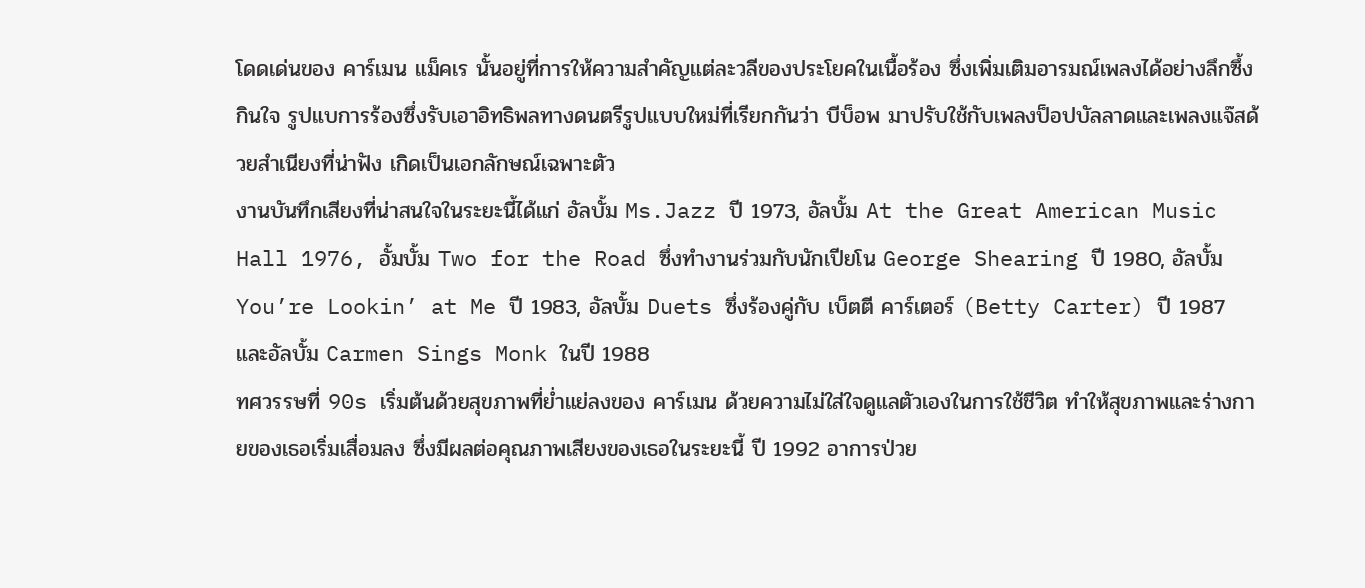โดดเด่นของ คาร์เมน แม็คเร นั้นอยู่ที่การให้ความสำคัญแต่ละวลีของประโยคในเนื้อร้อง ซึ่งเพิ่มเติมอารมณ์เพลงได้อย่างลึกซึ้งกินใจ รูปแบการร้องซึ่งรับเอาอิทธิพลทางดนตรีรูปแบบใหม่ที่เรียกกันว่า บีบ็อพ มาปรับใช้กับเพลงป็อปบัลลาดและเพลงแจ๊สด้วยสำเนียงที่น่าฟัง เกิดเป็นเอกลักษณ์เฉพาะตัว
งานบันทึกเสียงที่น่าสนใจในระยะนี้ได้แก่ อัลบั้ม Ms.Jazz ปี 1973, อัลบั้ม At the Great American Music Hall 1976, อั้มบั้ม Two for the Road ซึ่งทำงานร่วมกับนักเปียโน George Shearing ปี 1980, อัลบั้ม You’re Lookin’ at Me ปี 1983, อัลบั้ม Duets ซึ่งร้องคู่กับ เบ็ตตี คาร์เตอร์ (Betty Carter) ปี 1987 และอัลบั้ม Carmen Sings Monk ในปี 1988
ทศวรรษที่ 90s เริ่มต้นด้วยสุขภาพที่ย่ำแย่ลงของ คาร์เมน ด้วยความไม่ใส่ใจดูแลตัวเองในการใช้ชีวิต ทำให้สุขภาพและร่างกายของเธอเริ่มเสื่อมลง ซึ่งมีผลต่อคุณภาพเสียงของเธอในระยะนี้ ปี 1992 อาการป่วย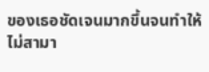ของเธอชัดเจนมากขึ้นจนทำให้ไม่สามา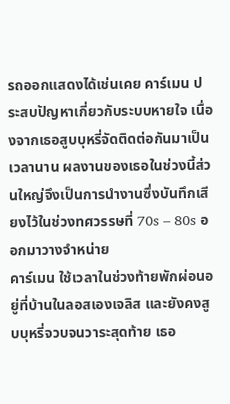รถออกแสดงได้เช่นเคย คาร์เมน ประสบปัญหาเกี่ยวกับระบบหายใจ เนื่องจากเธอสูบบุหรี่จัดติดต่อกันมาเป็นเวลานาน ผลงานของเธอในช่วงนี้ส่วนใหญ่จึงเป็นการนำงานซึ่งบันทึกเสียงไว้ในช่วงทศวรรษที่ 70s – 80s ออกมาวางจำหน่าย
คาร์เมน ใช้เวลาในช่วงท้ายพักผ่อนอยู่ที่บ้านในลอสเองเจลิส และยังคงสูบบุหรี่จวบจนวาระสุดท้าย เธอ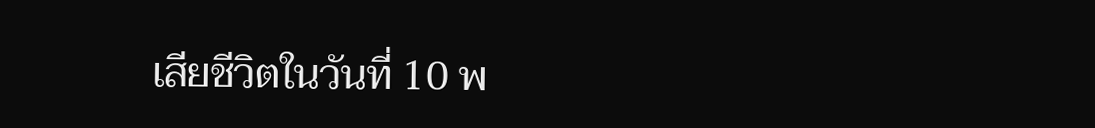เสียชีวิตในวันที่ 10 พ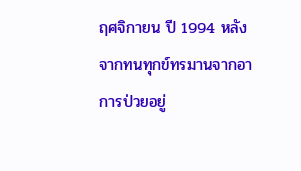ฤศจิกายน ปี 1994 หลังจากทนทุกข์ทรมานจากอาการป่วยอยู่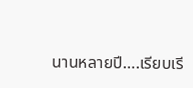นานหลายปี….เรียบเรี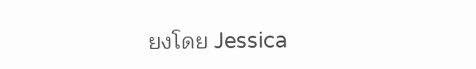ยงโดย Jessica